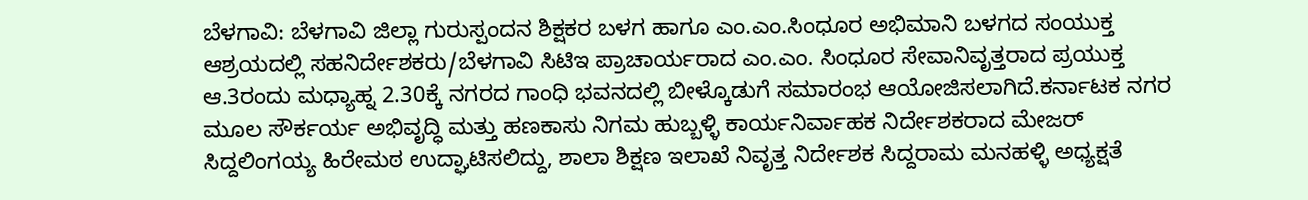ಬೆಳಗಾವಿ: ಬೆಳಗಾವಿ ಜಿಲ್ಲಾ ಗುರುಸ್ಪಂದನ ಶಿಕ್ಷಕರ ಬಳಗ ಹಾಗೂ ಎಂ.ಎಂ.ಸಿಂಧೂರ ಅಭಿಮಾನಿ ಬಳಗದ ಸಂಯುಕ್ತ ಆಶ್ರಯದಲ್ಲಿ ಸಹನಿರ್ದೇಶಕರು/ಬೆಳಗಾವಿ ಸಿಟಿಇ ಪ್ರಾಚಾರ್ಯರಾದ ಎಂ.ಎಂ. ಸಿಂಧೂರ ಸೇವಾನಿವೃತ್ತರಾದ ಪ್ರಯುಕ್ತ ಆ.3ರಂದು ಮಧ್ಯಾಹ್ನ 2.30ಕ್ಕೆ ನಗರದ ಗಾಂಧಿ ಭವನದಲ್ಲಿ ಬೀಳ್ಕೊಡುಗೆ ಸಮಾರಂಭ ಆಯೋಜಿಸಲಾಗಿದೆ.ಕರ್ನಾಟಕ ನಗರ ಮೂಲ ಸೌರ್ಕರ್ಯ ಅಭಿವೃದ್ಧಿ ಮತ್ತು ಹಣಕಾಸು ನಿಗಮ ಹುಬ್ಬಳ್ಳಿ ಕಾರ್ಯನಿರ್ವಾಹಕ ನಿರ್ದೇಶಕರಾದ ಮೇಜರ್ ಸಿದ್ದಲಿಂಗಯ್ಯ ಹಿರೇಮಠ ಉದ್ಘಾಟಿಸಲಿದ್ದು, ಶಾಲಾ ಶಿಕ್ಷಣ ಇಲಾಖೆ ನಿವೃತ್ತ ನಿರ್ದೇಶಕ ಸಿದ್ದರಾಮ ಮನಹಳ್ಳಿ ಅಧ್ಯಕ್ಷತೆ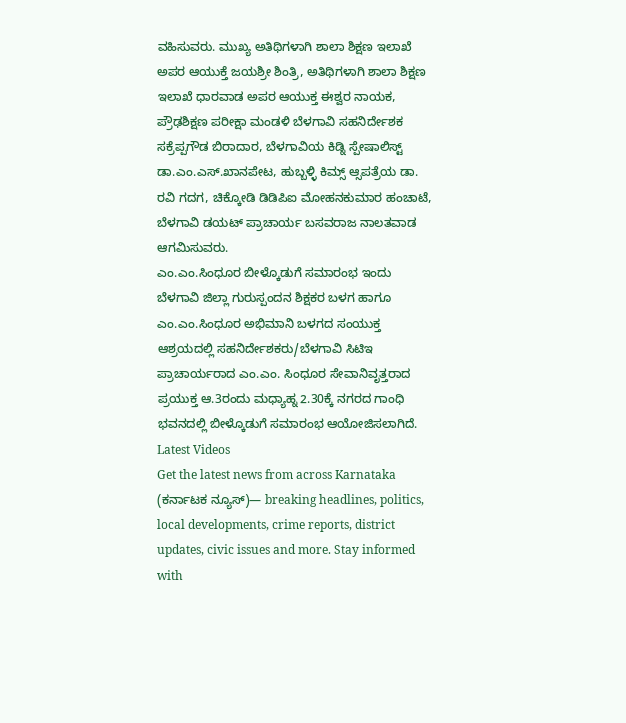ವಹಿಸುವರು. ಮುಖ್ಯ ಅತಿಥಿಗಳಾಗಿ ಶಾಲಾ ಶಿಕ್ಷಣ ಇಲಾಖೆ ಅಪರ ಆಯುಕ್ತೆ ಜಯಶ್ರೀ ಶಿಂತ್ರಿ, ಅತಿಥಿಗಳಾಗಿ ಶಾಲಾ ಶಿಕ್ಷಣ ಇಲಾಖೆ ಧಾರವಾಡ ಅಪರ ಆಯುಕ್ತ ಈಶ್ವರ ನಾಯಕ, ಪ್ರೌಢಶಿಕ್ಷಣ ಪರೀಕ್ಷಾ ಮಂಡಳಿ ಬೆಳಗಾವಿ ಸಹನಿರ್ದೇಶಕ ಸಕ್ರೆಪ್ಪಗೌಡ ಬಿರಾದಾರ, ಬೆಳಗಾವಿಯ ಕಿಡ್ನಿ ಸ್ಪೇಷಾಲಿಸ್ಟ್ ಡಾ.ಎಂ.ಎಸ್.ಖಾನಪೇಟ, ಹುಬ್ಬಳ್ಳಿ ಕಿಮ್ಸ್ ಆ್ಸಪತ್ರೆಯ ಡಾ. ರವಿ ಗದಗ, ಚಿಕ್ಕೋಡಿ ಡಿಡಿಪಿಐ ಮೋಹನಕುಮಾರ ಹಂಚಾಟೆ, ಬೆಳಗಾವಿ ಡಯಟ್ ಪ್ರಾಚಾರ್ಯ ಬಸವರಾಜ ನಾಲತವಾಡ ಆಗಮಿಸುವರು.
ಎಂ.ಎಂ.ಸಿಂಧೂರ ಬೀಳ್ಕೊಡುಗೆ ಸಮಾರಂಭ ಇಂದು
ಬೆಳಗಾವಿ ಜಿಲ್ಲಾ ಗುರುಸ್ಪಂದನ ಶಿಕ್ಷಕರ ಬಳಗ ಹಾಗೂ ಎಂ.ಎಂ.ಸಿಂಧೂರ ಅಭಿಮಾನಿ ಬಳಗದ ಸಂಯುಕ್ತ ಆಶ್ರಯದಲ್ಲಿ ಸಹನಿರ್ದೇಶಕರು/ಬೆಳಗಾವಿ ಸಿಟಿಇ ಪ್ರಾಚಾರ್ಯರಾದ ಎಂ.ಎಂ. ಸಿಂಧೂರ ಸೇವಾನಿವೃತ್ತರಾದ ಪ್ರಯುಕ್ತ ಆ.3ರಂದು ಮಧ್ಯಾಹ್ನ 2.30ಕ್ಕೆ ನಗರದ ಗಾಂಧಿ ಭವನದಲ್ಲಿ ಬೀಳ್ಕೊಡುಗೆ ಸಮಾರಂಭ ಆಯೋಜಿಸಲಾಗಿದೆ.
Latest Videos
Get the latest news from across Karnataka (ಕರ್ನಾಟಕ ನ್ಯೂಸ್)— breaking headlines, politics, local developments, crime reports, district updates, civic issues and more. Stay informed with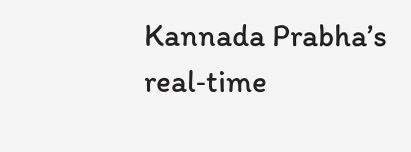Kannada Prabha’s real‑time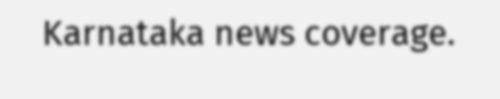Karnataka news coverage.